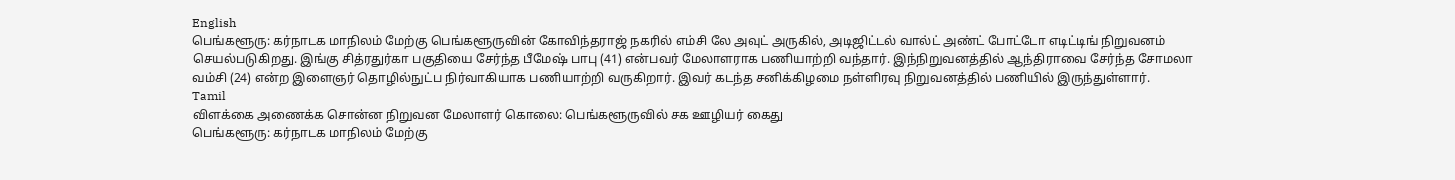English
பெங்களூரு: கர்நாடக மாநிலம் மேற்கு பெங்களூருவின் கோவிந்தராஜ் நகரில் எம்சி லே அவுட் அருகில், அடிஜிட்டல் வால்ட் அண்ட் போட்டோ எடிட்டிங் நிறுவனம் செயல்படுகிறது. இங்கு சித்ரதுர்கா பகுதியை சேர்ந்த பீமேஷ் பாபு (41) என்பவர் மேலாளராக பணியாற்றி வந்தார். இந்நிறுவனத்தில் ஆந்திராவை சேர்ந்த சோமலா வம்சி (24) என்ற இளைஞர் தொழில்நுட்ப நிர்வாகியாக பணியாற்றி வருகிறார். இவர் கடந்த சனிக்கிழமை நள்ளிரவு நிறுவனத்தில் பணியில் இருந்துள்ளார்.
Tamil
விளக்கை அணைக்க சொன்ன நிறுவன மேலாளர் கொலை: பெங்களூருவில் சக ஊழியர் கைது
பெங்களூரு: கர்நாடக மாநிலம் மேற்கு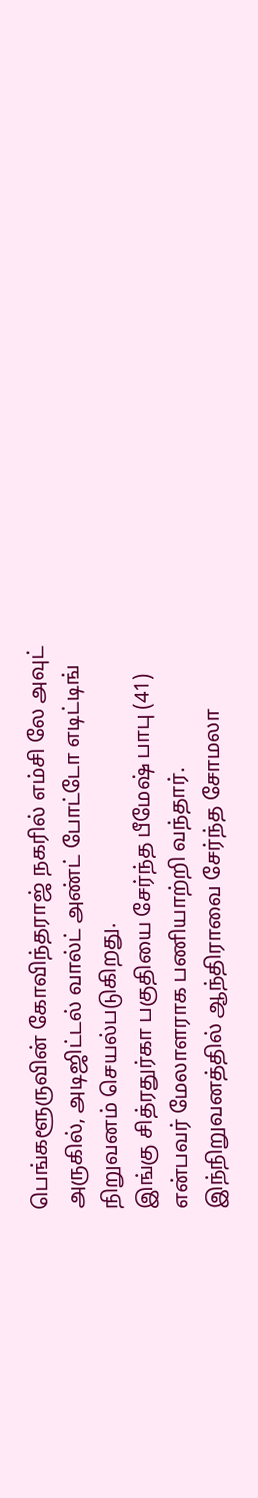பெங்களூருவின் கோவிந்தராஜ் நகரில் எம்சி லே அவுட் அருகில், அடிஜிட்டல் வால்ட் அண்ட் போட்டோ எடிட்டிங் நிறுவனம் செயல்படுகிறது.
இங்கு சித்ரதுர்கா பகுதியை சேர்ந்த பீமேஷ் பாபு (41) என்பவர் மேலாளராக பணியாற்றி வந்தார். இந்நிறுவனத்தில் ஆந்திராவை சேர்ந்த சோமலா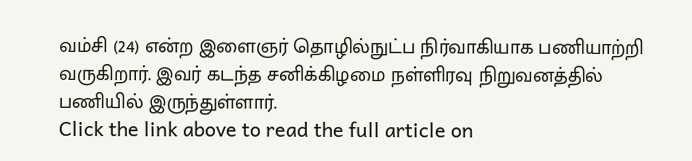வம்சி (24) என்ற இளைஞர் தொழில்நுட்ப நிர்வாகியாக பணியாற்றி வருகிறார். இவர் கடந்த சனிக்கிழமை நள்ளிரவு நிறுவனத்தில் பணியில் இருந்துள்ளார்.
Click the link above to read the full article on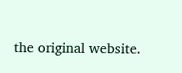the original website.